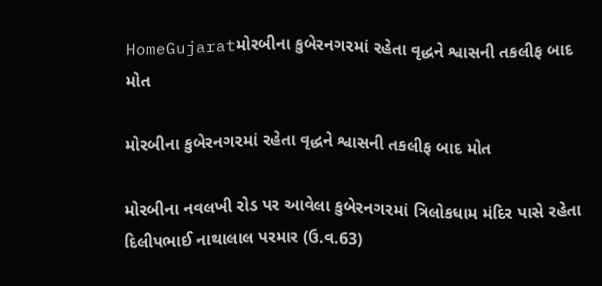HomeGujaratમોરબીના કુબેરનગ૨માં રહેતા વૃદ્ધને શ્વાસની તકલીફ બાદ મોત

મોરબીના કુબેરનગ૨માં રહેતા વૃદ્ધને શ્વાસની તકલીફ બાદ મોત

મોરબીના નવલખી રોડ પર આવેલા કુબેરનગ૨માં ત્રિલોકધામ મંદિર પાસે રહેતા દિલીપભાઈ નાથાલાલ પરમાર (ઉ.વ.63)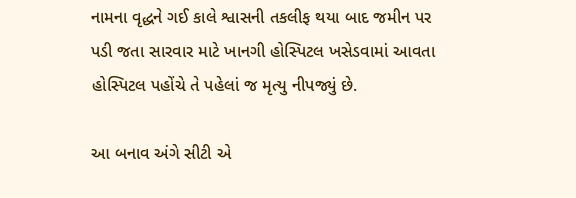નામના વૃદ્ધને ગઈ કાલે શ્વાસની તકલીફ થયા બાદ જમીન પર પડી જતા સારવાર માટે ખાનગી હોસ્પિટલ ખસેડવામાં આવતા હોસ્પિટલ પહોંચે તે પહેલાં જ મૃત્યુ નીપજ્યું છે.

આ બનાવ અંગે સીટી એ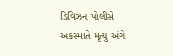ડિવિઝન પોલીસે અકસ્માતે મૃત્યુ અંગે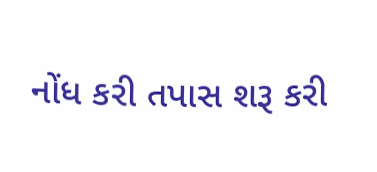નોંધ કરી તપાસ શરૂ કરી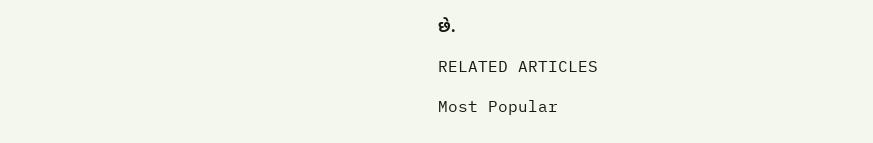છે.

RELATED ARTICLES

Most Popular